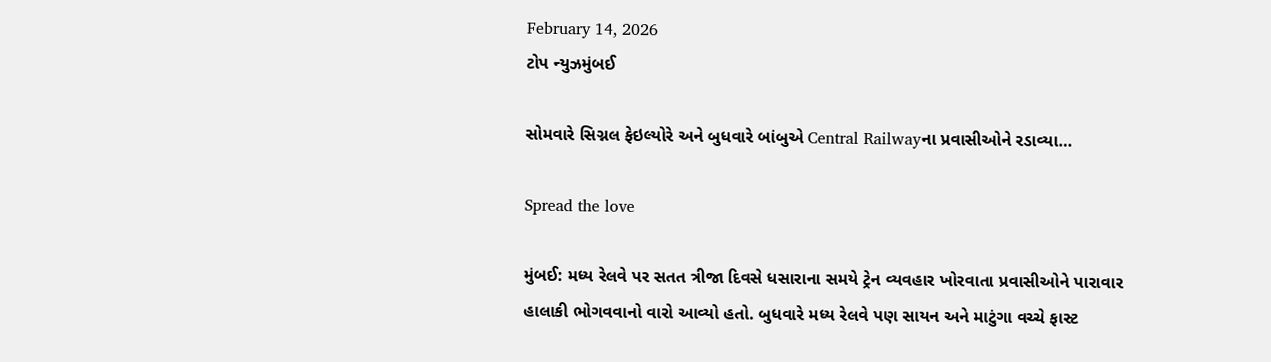February 14, 2026
ટોપ ન્યુઝમુંબઈ

સોમવારે સિગ્નલ ફેઇલ્યોરે અને બુધવારે બાંબુએ Central Railwayના પ્રવાસીઓને રડાવ્યા…

Spread the love

મુંબઈ: મધ્ય રેલવે પર સતત ત્રીજા દિવસે ધસારાના સમયે ટ્રેન વ્યવહાર ખોરવાતા પ્રવાસીઓને પારાવાર હાલાકી ભોગવવાનો વારો આવ્યો હતો. બુધવારે મધ્ય રેલવે પણ સાયન અને માટુંગા વચ્ચે ફાસ્ટ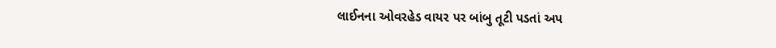લાઈનના ઓવરહેડ વાયર પર બાંબુ તૂટી પડતાં અપ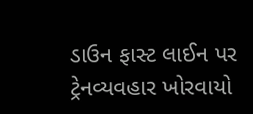ડાઉન ફાસ્ટ લાઈન પર ટ્રેનવ્યવહાર ખોરવાયો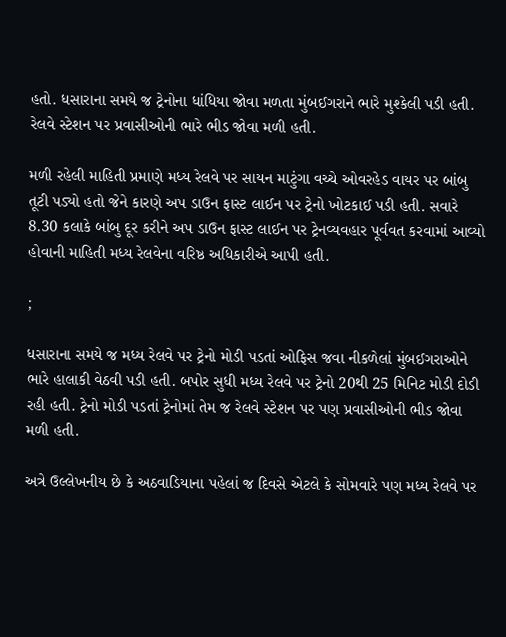હતો. ધસારાના સમયે જ ટ્રેનોના ધાંધિયા જોવા મળતા મુંબઈગરાને ભારે મુશ્કેલી પડી હતી. રેલવે સ્ટેશન પર પ્રવાસીઓની ભારે ભીડ જોવા મળી હતી.

મળી રહેલી માહિતી પ્રમાણે મધ્ય રેલવે પર સાયન માટુંગા વચ્ચે ઓવરહેડ વાયર પર બાંબુ તૂટી પડ્યો હતો જેને કારણે અપ ડાઉન ફાસ્ટ લાઈન પર ટ્રેનો ખોટકાઈ પડી હતી. સવારે 8.30 કલાકે બાંબુ દૂર કરીને અપ ડાઉન ફાસ્ટ લાઈન પર ટ્રેનવ્યવહાર પૂર્વવત કરવામાં આવ્યો હોવાની માહિતી મધ્ય રેલવેના વરિષ્ઠ અધિકારીએ આપી હતી.

;

ધસારાના સમયે જ મધ્ય રેલવે પર ટ્રેનો મોડી પડતાં ઓફિસ જવા નીકળેલાં મુંબઈગરાઓને ભારે હાલાકી વેઠવી પડી હતી. બપોર સુધી મધ્ય રેલવે પર ટ્રેનો 20થી 25 મિનિટ મોડી દોડી રહી હતી. ટ્રેનો મોડી પડતાં ટ્રેનોમાં તેમ જ રેલવે સ્ટેશન પર પણ પ્રવાસીઓની ભીડ જોવા મળી હતી.

અત્રે ઉલ્લેખનીય છે કે અઠવાડિયાના પહેલાં જ દિવસે એટલે કે સોમવારે પણ મધ્ય રેલવે પર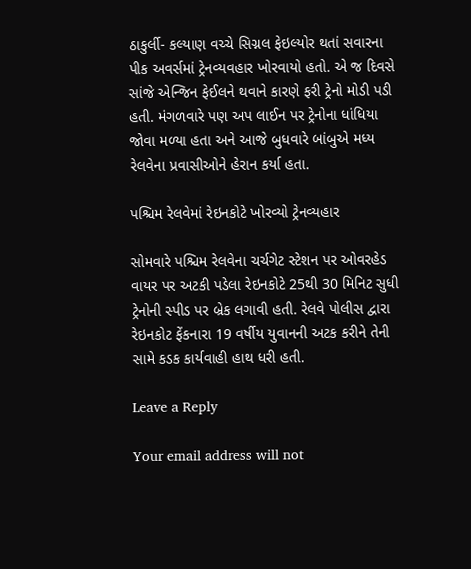ઠાકુર્લી- કલ્યાણ વચ્ચે સિગ્નલ ફેઇલ્યોર થતાં સવારના પીક અવર્સમાં ટ્રેનવ્યવહાર ખોરવાયો હતો. એ જ દિવસે સાંજે એન્જિન ફેઈલને થવાને કારણે ફરી ટ્રેનો મોડી પડી હતી. મંગળવારે પણ અપ લાઈન પર ટ્રેનોના ધાંધિયા જોવા મળ્યા હતા અને આજે બુધવારે બાંબુએ મધ્ય રેલવેના પ્રવાસીઓને હેરાન કર્યા હતા.

પશ્ચિમ રેલવેમાં રેઇનકોટે ખોરવ્યો ટ્રેનવ્યહાર

સોમવારે પશ્ચિમ રેલવેના ચર્ચગેટ સ્ટેશન પર ઓવરહેડ વાયર પર અટકી પડેલા રેઇનકોટે 25થી 30 મિનિટ સુધી ટ્રેનોની સ્પીડ પર બ્રેક લગાવી હતી. રેલવે પોલીસ દ્વારા રેઇનકોટ ફેંકનારા 19 વર્ષીય યુવાનની અટક કરીને તેની સામે કડક કાર્યવાહી હાથ ધરી હતી.

Leave a Reply

Your email address will not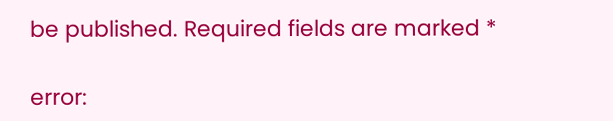be published. Required fields are marked *

error: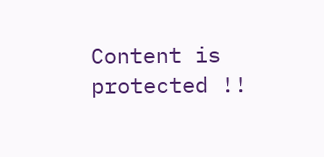Content is protected !!